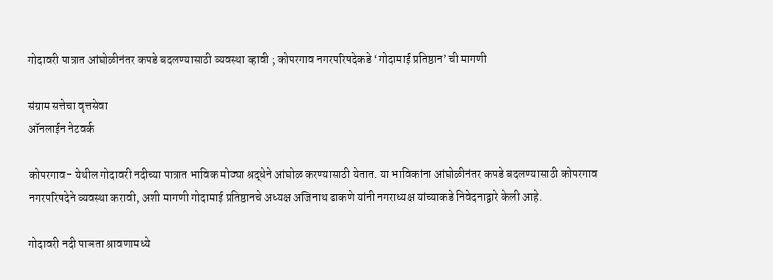गोदावरी पात्रात आंघोळीनंतर कपडे बदलण्यासाठी व्यवस्था व्हावी ; कोपरगाव नगरपरिषदेकडे ‘गोदामाई प्रतिष्ठान’ ची मागणी

संग्राम सत्तेचा वृत्तसेवा
ऑनलाईन नेटवर्क

कोपरगाव- येथील गोदावरी नदीच्या पात्रात भाविक मोठ्या श्रद्धेने आंघोळ करण्यासाठी येतात. या भाविकांना आंघोळीनंतर कपडे बदलण्यासाठी कोपरगाव नगरपरिषदेने व्यवस्था करावी, अशी मागणी गोदामाई प्रतिष्ठानचे अध्यक्ष अजिनाथ ढाकणे यांनी नगराध्यक्ष यांच्याकडे निवेदनाद्वारे केली आहे.

गोदावरी नदी पाञता श्रावणामध्ये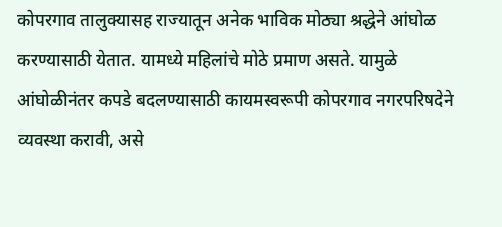कोपरगाव तालुक्यासह राज्यातून अनेक भाविक मोठ्या श्रद्धेने आंघोळ करण्यासाठी येतात. यामध्ये महिलांचे मोठे प्रमाण असते. यामुळे आंघोळीनंतर कपडे बदलण्यासाठी कायमस्वरूपी कोपरगाव नगरपरिषदेने व्यवस्था करावी, असे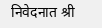निवेदनात श्री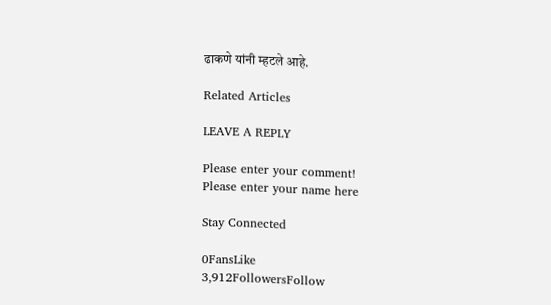ढाकणे यांनी म्हटले आहे.

Related Articles

LEAVE A REPLY

Please enter your comment!
Please enter your name here

Stay Connected

0FansLike
3,912FollowersFollow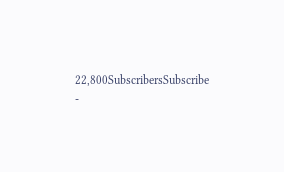22,800SubscribersSubscribe
-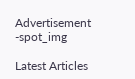Advertisement -spot_img

Latest Articles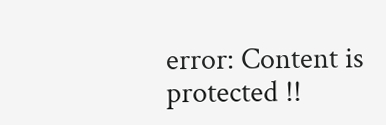error: Content is protected !!